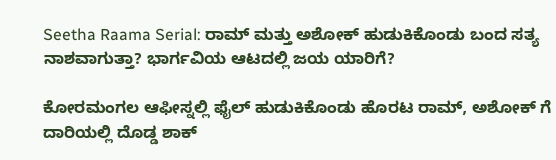Seetha Raama Serial: ರಾಮ್ ಮತ್ತು ಅಶೋಕ್ ಹುಡುಕಿಕೊಂಡು ಬಂದ ಸತ್ಯ ನಾಶವಾಗುತ್ತಾ? ಭಾರ್ಗವಿಯ ಆಟದಲ್ಲಿ ಜಯ ಯಾರಿಗೆ?

ಕೋರಮಂಗಲ ಆಫೀಸ್ನಲ್ಲಿ ಫೈಲ್ ಹುಡುಕಿಕೊಂಡು ಹೊರಟ ರಾಮ್, ಅಶೋಕ್ ಗೆ ದಾರಿಯಲ್ಲಿ ದೊಡ್ಡ ಶಾಕ್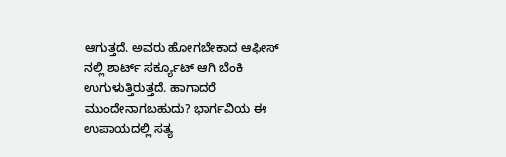ಆಗುತ್ತದೆ. ಅವರು ಹೋಗಬೇಕಾದ ಆಫೀಸ್ ನಲ್ಲಿ ಶಾರ್ಟ್ ಸರ್ಕ್ಯೂಟ್ ಆಗಿ ಬೆಂಕಿ ಉಗುಳುತ್ತಿರುತ್ತದೆ. ಹಾಗಾದರೆ ಮುಂದೇನಾಗಬಹುದು? ಭಾರ್ಗವಿಯ ಈ ಉಪಾಯದಲ್ಲಿ ಸತ್ಯ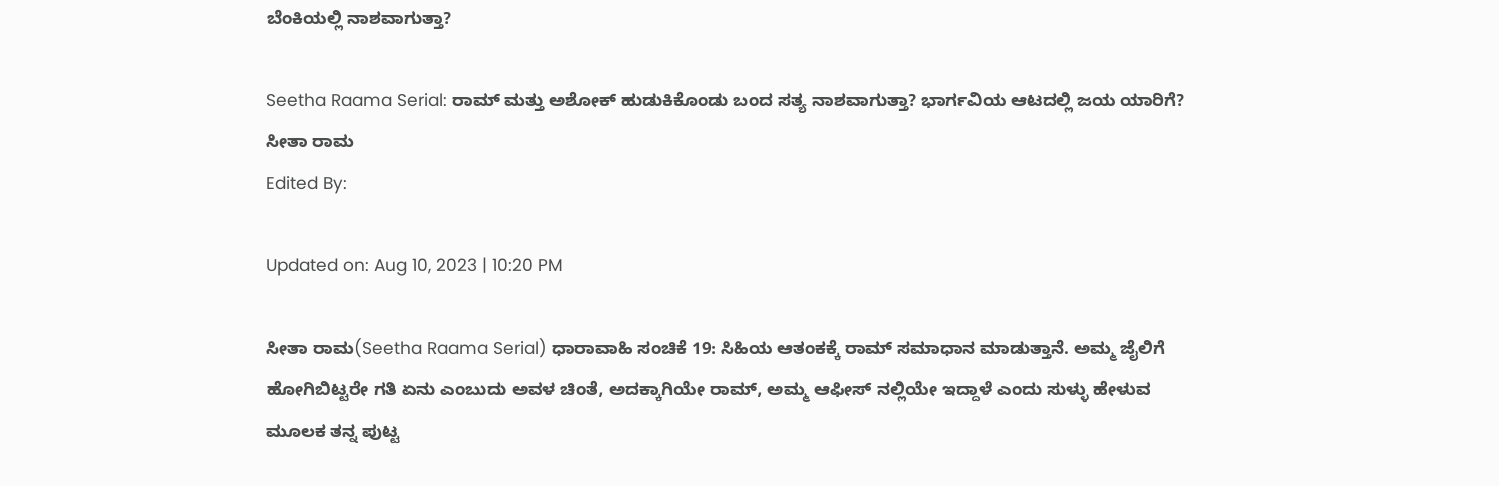ಬೆಂಕಿಯಲ್ಲಿ ನಾಶವಾಗುತ್ತಾ?

Seetha Raama Serial: ರಾಮ್ ಮತ್ತು ಅಶೋಕ್ ಹುಡುಕಿಕೊಂಡು ಬಂದ ಸತ್ಯ ನಾಶವಾಗುತ್ತಾ? ಭಾರ್ಗವಿಯ ಆಟದಲ್ಲಿ ಜಯ ಯಾರಿಗೆ?
ಸೀತಾ ರಾಮ
Edited By:

Updated on: Aug 10, 2023 | 10:20 PM

ಸೀತಾ ರಾಮ(Seetha Raama Serial) ಧಾರಾವಾಹಿ ಸಂಚಿಕೆ 19: ಸಿಹಿಯ ಆತಂಕಕ್ಕೆ ರಾಮ್ ಸಮಾಧಾನ ಮಾಡುತ್ತಾನೆ. ಅಮ್ಮ ಜೈಲಿಗೆ ಹೋಗಿಬಿಟ್ಟರೇ ಗತಿ ಏನು ಎಂಬುದು ಅವಳ ಚಿಂತೆ, ಅದಕ್ಕಾಗಿಯೇ ರಾಮ್, ಅಮ್ಮ ಆಫೀಸ್ ನಲ್ಲಿಯೇ ಇದ್ದಾಳೆ ಎಂದು ಸುಳ್ಳು ಹೇಳುವ ಮೂಲಕ ತನ್ನ ಪುಟ್ಟ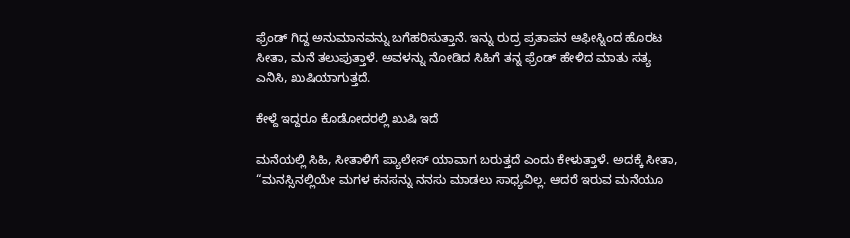ಫ್ರೆಂಡ್ ಗಿದ್ದ ಅನುಮಾನವನ್ನು ಬಗೆಹರಿಸುತ್ತಾನೆ. ಇನ್ನು ರುದ್ರ ಪ್ರತಾಪನ ಆಫೀಸ್ನಿಂದ ಹೊರಟ ಸೀತಾ, ಮನೆ ತಲುಪುತ್ತಾಳೆ. ಅವಳನ್ನು ನೋಡಿದ ಸಿಹಿಗೆ ತನ್ನ ಫ್ರೆಂಡ್ ಹೇಳಿದ ಮಾತು ಸತ್ಯ ಎನಿಸಿ, ಖುಷಿಯಾಗುತ್ತದೆ.

ಕೇಳ್ದೆ ಇದ್ದರೂ ಕೊಡೋದರಲ್ಲಿ ಖುಷಿ ಇದೆ

ಮನೆಯಲ್ಲಿ ಸಿಹಿ, ಸೀತಾಳಿಗೆ ಪ್ಯಾಲೇಸ್ ಯಾವಾಗ ಬರುತ್ತದೆ ಎಂದು ಕೇಳುತ್ತಾಳೆ. ಅದಕ್ಕೆ ಸೀತಾ, “ಮನಸ್ಸಿನಲ್ಲಿಯೇ ಮಗಳ ಕನಸನ್ನು ನನಸು ಮಾಡಲು ಸಾಧ್ಯವಿಲ್ಲ. ಆದರೆ ಇರುವ ಮನೆಯೂ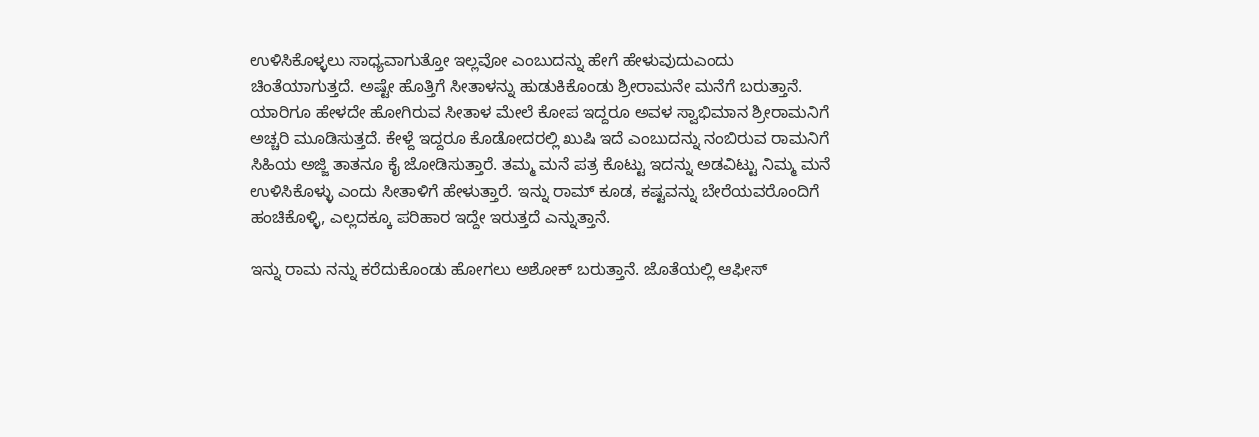ಉಳಿಸಿಕೊಳ್ಳಲು ಸಾಧ್ಯವಾಗುತ್ತೋ ಇಲ್ಲವೋ ಎಂಬುದನ್ನು ಹೇಗೆ ಹೇಳುವುದುಎಂದು ಚಿಂತೆಯಾಗುತ್ತದೆ. ಅಷ್ಟೇ ಹೊತ್ತಿಗೆ ಸೀತಾಳನ್ನು ಹುಡುಕಿಕೊಂಡು ಶ್ರೀರಾಮನೇ ಮನೆಗೆ ಬರುತ್ತಾನೆ. ಯಾರಿಗೂ ಹೇಳದೇ ಹೋಗಿರುವ ಸೀತಾಳ ಮೇಲೆ ಕೋಪ ಇದ್ದರೂ ಅವಳ ಸ್ವಾಭಿಮಾನ ಶ್ರೀರಾಮನಿಗೆ ಅಚ್ಚರಿ ಮೂಡಿಸುತ್ತದೆ. ಕೇಳ್ದೆ ಇದ್ದರೂ ಕೊಡೋದರಲ್ಲಿ ಖುಷಿ ಇದೆ ಎಂಬುದನ್ನು ನಂಬಿರುವ ರಾಮನಿಗೆ ಸಿಹಿಯ ಅಜ್ಜಿ ತಾತನೂ ಕೈ ಜೋಡಿಸುತ್ತಾರೆ. ತಮ್ಮ ಮನೆ ಪತ್ರ ಕೊಟ್ಟು ಇದನ್ನು ಅಡವಿಟ್ಟು ನಿಮ್ಮ ಮನೆ ಉಳಿಸಿಕೊಳ್ಳು ಎಂದು ಸೀತಾಳಿಗೆ ಹೇಳುತ್ತಾರೆ. ಇನ್ನು ರಾಮ್ ಕೂಡ, ಕಷ್ಟವನ್ನು ಬೇರೆಯವರೊಂದಿಗೆ ಹಂಚಿಕೊಳ್ಳಿ, ಎಲ್ಲದಕ್ಕೂ ಪರಿಹಾರ ಇದ್ದೇ ಇರುತ್ತದೆ ಎನ್ನುತ್ತಾನೆ.

ಇನ್ನು ರಾಮ ನನ್ನು ಕರೆದುಕೊಂಡು ಹೋಗಲು ಅಶೋಕ್ ಬರುತ್ತಾನೆ. ಜೊತೆಯಲ್ಲಿ ಆಫೀಸ್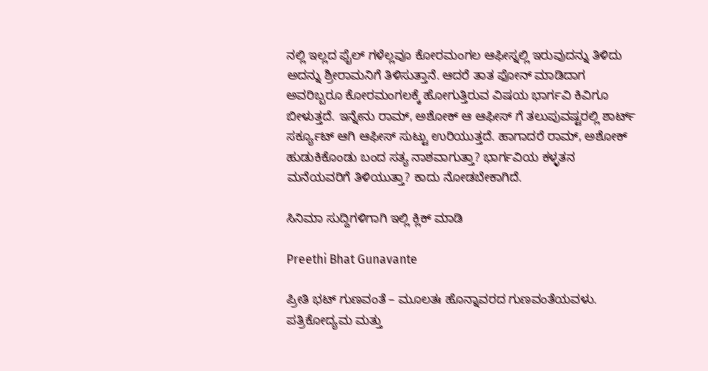ನಲ್ಲಿ ಇಲ್ಲದ ಫೈಲ್ ಗಳೆಲ್ಲವೂ ಕೋರಮಂಗಲ ಆಫೀಸ್ನಲ್ಲಿ ಇರುವುದನ್ನು ತಿಳಿದು ಅದನ್ನು ಶ್ರೀರಾಮನಿಗೆ ತಿಳಿಸುತ್ತಾನೆ. ಆದರೆ ತಾತ ಫೋನ್ ಮಾಡಿದಾಗ ಅವರಿಬ್ಬರೂ ಕೋರಮಂಗಲಕ್ಕೆ ಹೋಗುತ್ತಿರುವ ವಿಷಯ ಭಾರ್ಗವಿ ಕಿವಿಗೂ ಬೀಳುತ್ತದೆ. ಇನ್ನೇನು ರಾಮ್, ಅಶೋಕ್ ಆ ಆಫೀಸ್ ಗೆ ತಲುಪುವಷ್ಟರಲ್ಲಿ ಶಾರ್ಟ್ ಸರ್ಕ್ಯೂಟ್ ಆಗಿ ಆಫೀಸ್ ಸುಟ್ಟು ಉರಿಯುತ್ತದೆ. ಹಾಗಾದರೆ ರಾಮ್, ಅಶೋಕ್ ಹುಡುಕಿಕೊಂಡು ಬಂದ ಸತ್ಯ ನಾಶವಾಗುತ್ತಾ? ಭಾರ್ಗವಿಯ ಕಳ್ಳತನ ಮನೆಯವರಿಗೆ ತಿಳಿಯುತ್ತಾ? ಕಾದು ನೋಡಬೇಕಾಗಿದೆ.

ಸಿನಿಮಾ ಸುದ್ದಿಗಳಿಗಾಗಿ ಇಲ್ಲಿ ಕ್ಲಿಕ್ ಮಾಡಿ

Preethi Bhat Gunavante

ಪ್ರೀತಿ ಭಟ್ ಗುಣವಂತೆ – ಮೂಲತಃ ಹೊನ್ನಾವರದ ಗುಣವಂತೆಯವಳು. ಪತ್ರಿಕೋದ್ಯಮ ಮತ್ತು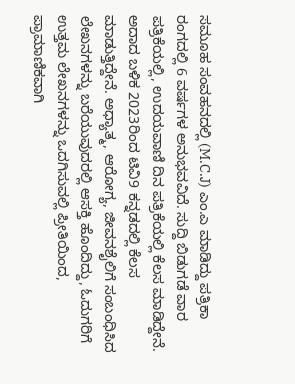ಸಮೂಹ ಸಂವಹನದಲ್ಲಿ (M.C.J) ಎಂ.ಎ ಮಾಡಿದ್ದು ಪತ್ರಿಕಾ ರಂಗದಲ್ಲಿ 6 ವರ್ಷಗಳ ಅನುಭವವಿದೆ. ಸುದ್ದಿ ಬಿಡುಗಡೆ ವಾರ ಪತ್ರಿಕೆಯಲ್ಲಿ, ಉದಯವಾಣಿ ದಿನ ಪತ್ರಿಕೆಯಲ್ಲಿ ಕೆಲಸ ಮಾಡಿದ್ದೇನೆ. ಅದಾದ ಬಳಿಕ 2023ರಿಂದ ಟಿವಿ9 ಕನ್ನಡದಲ್ಲಿ ಕೆಲಸ ಮಾಡುತ್ತಿದ್ದೇನೆ. ಅಧ್ಯಾತ್ಮ, ಆರೋಗ್ಯ, ಜೀವನಶೈಲಿಗೆ ಸಂಬಂಧಿಸಿದ ಲೇಖನಗಳನ್ನು ಬರೆಯುವುದರಲ್ಲಿ ಆಸಕ್ತಿ ಹೊಂದಿದ್ದು, ಓದುಗರಿಗೆ ಉತ್ತಮ ಲೇಖನಗಳನ್ನು ಒದಗಿಸುವಲ್ಲಿ ಪ್ರೀತಿಯಿಂದ, ಪ್ರಾಮಾಣಿಕವಾಗಿ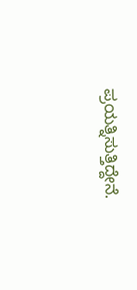ಪ್ರಯತ್ನಿಸುತ್ತಿದ್ದೇನೆ.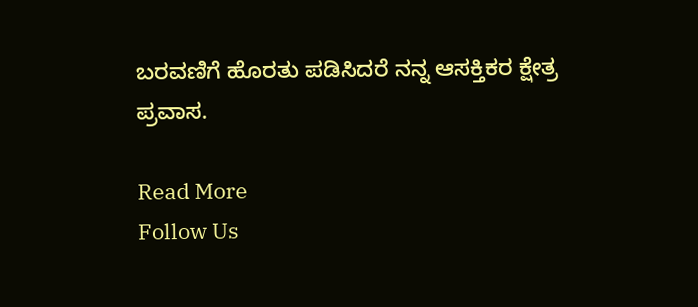ಬರವಣಿಗೆ ಹೊರತು ಪಡಿಸಿದರೆ ನನ್ನ ಆಸಕ್ತಿಕರ ಕ್ಷೇತ್ರ ಪ್ರವಾಸ.

Read More
Follow Us